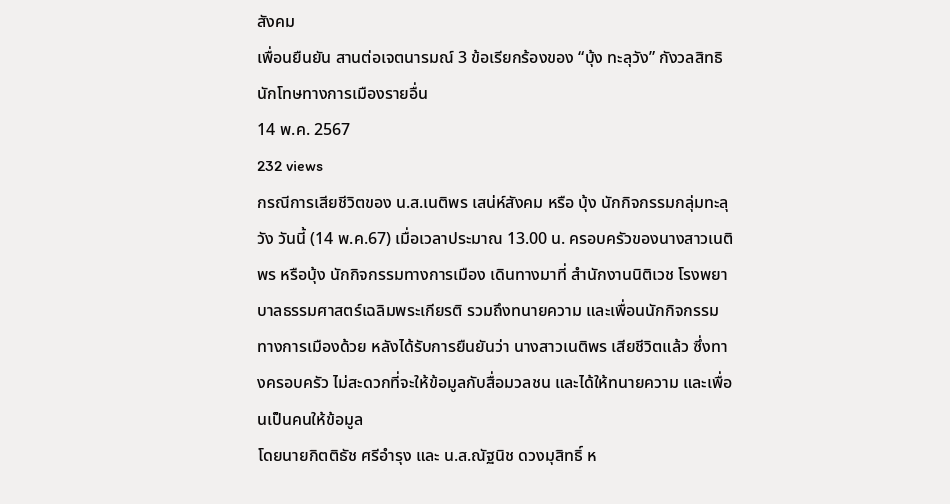สังคม
เพื่อนยืนยัน สานต่อเจตนารมณ์ 3 ข้อเรียกร้องของ “บุ้ง ทะลุวัง” กังวลสิทธินักโทษทางการเมืองรายอื่น
14 พ.ค. 2567
232 views
กรณีการเสียชีวิตของ น.ส.เนติพร เสน่ห์สังคม หรือ บุ้ง นักกิจกรรมกลุ่มทะลุวัง วันนี้ (14 พ.ค.67) เมื่อเวลาประมาณ 13.00 น. ครอบครัวของนางสาวเนติพร หรือบุ้ง นักกิจกรรมทางการเมือง เดินทางมาที่ สำนักงานนิติเวช โรงพยาบาลธรรมศาสตร์เฉลิมพระเกียรติ รวมถึงทนายความ และเพื่อนนักกิจกรรมทางการเมืองด้วย หลังได้รับการยืนยันว่า นางสาวเนติพร เสียชีวิตแล้ว ซึ่งทางครอบครัว ไม่สะดวกที่จะให้ข้อมูลกับสื่อมวลชน และได้ให้ทนายความ และเพื่อนเป็นคนให้ข้อมูล
โดยนายกิตติธัช ศรีอำรุง และ น.ส.ณัฐนิช ดวงมุสิทธิ์ ห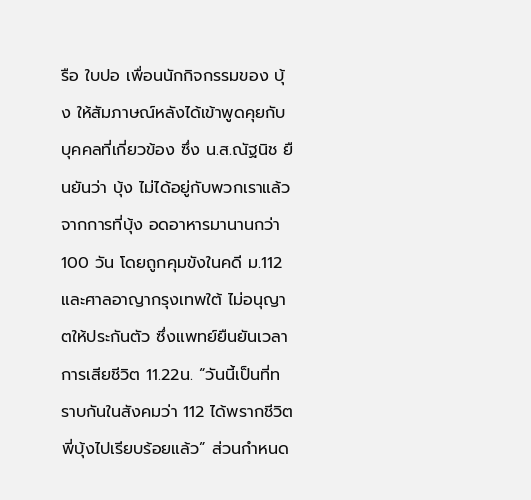รือ ใบปอ เพื่อนนักกิจกรรมของ บุ้ง ให้สัมภาษณ์หลังได้เข้าพูดคุยกับบุคคลที่เกี่ยวข้อง ซึ่ง น.ส.ณัฐนิช ยืนยันว่า บุ้ง ไม่ได้อยู่กับพวกเราแล้ว จากการที่บุ้ง อดอาหารมานานกว่า 100 วัน โดยถูกคุมขังในคดี ม.112 และศาลอาญากรุงเทพใต้ ไม่อนุญาตให้ประกันตัว ซึ่งแพทย์ยืนยันเวลาการเสียชีวิต 11.22น. “วันนี้เป็นที่ทราบกันในสังคมว่า 112 ได้พรากชีวิตพี่บุ้งไปเรียบร้อยแล้ว” ส่วนกำหนด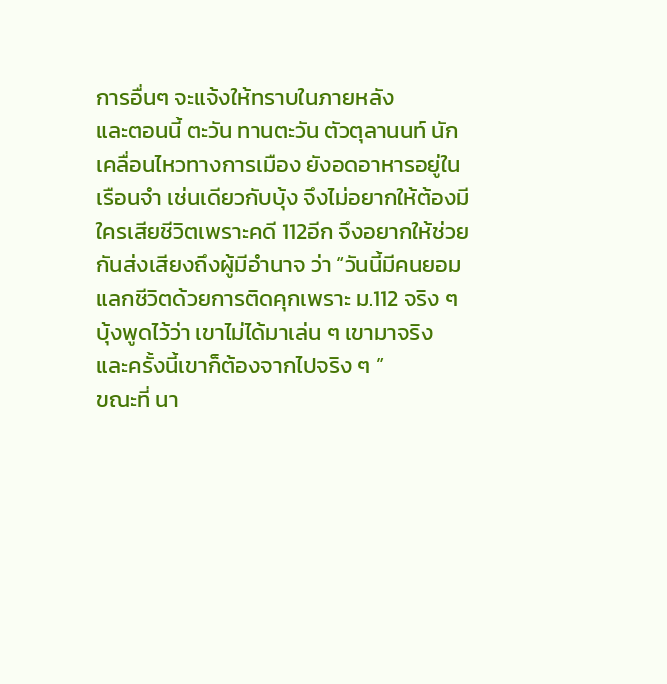การอื่นๆ จะแจ้งให้ทราบในภายหลัง
และตอนนี้ ตะวัน ทานตะวัน ตัวตุลานนท์ นักเคลื่อนไหวทางการเมือง ยังอดอาหารอยู่ในเรือนจำ เช่นเดียวกับบุ้ง จึงไม่อยากให้ต้องมีใครเสียชีวิตเพราะคดี 112อีก จึงอยากให้ช่วยกันส่งเสียงถึงผู้มีอำนาจ ว่า “วันนี้มีคนยอมแลกชีวิตด้วยการติดคุกเพราะ ม.112 จริง ๆ บุ้งพูดไว้ว่า เขาไม่ได้มาเล่น ๆ เขามาจริง และครั้งนี้เขาก็ต้องจากไปจริง ๆ ”
ขณะที่ นา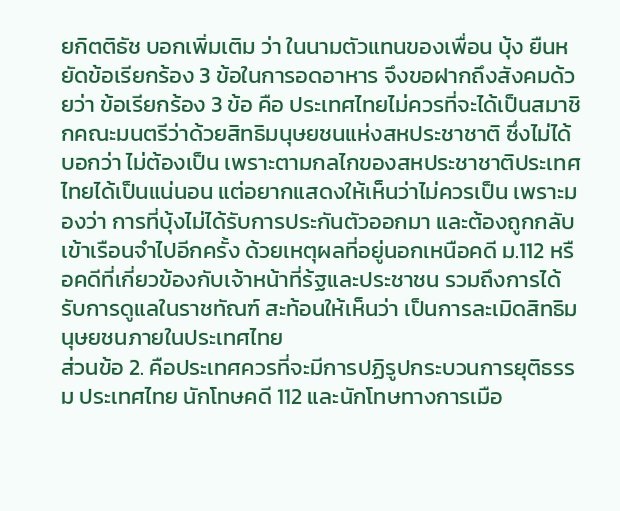ยกิตติธัช บอกเพิ่มเติม ว่า ในนามตัวแทนของเพื่อน บุ้ง ยืนหยัดข้อเรียกร้อง 3 ข้อในการอดอาหาร จึงขอฝากถึงสังคมด้วยว่า ข้อเรียกร้อง 3 ข้อ คือ ประเทศไทยไม่ควรที่จะได้เป็นสมาชิกคณะมนตรีว่าด้วยสิทธิมนุษยชนแห่งสหประชาชาติ ซึ่งไม่ได้บอกว่า ไม่ต้องเป็น เพราะตามกลไกของสหประชาชาติประเทศไทยได้เป็นแน่นอน แต่อยากแสดงให้เห็นว่าไม่ควรเป็น เพราะมองว่า การที่บุ้งไม่ได้รับการประกันตัวออกมา และต้องถูกกลับเข้าเรือนจำไปอีกครั้ง ด้วยเหตุผลที่อยู่นอกเหนือคดี ม.112 หรือคดีที่เกี่ยวข้องกับเจ้าหน้าที่ร้ฐและประชาชน รวมถึงการได้รับการดูแลในราชทัณฑ์ สะท้อนให้เห็นว่า เป็นการละเมิดสิทธิมนุษยชนภายในประเทศไทย
ส่วนข้อ 2. คือประเทศควรที่จะมีการปฏิรูปกระบวนการยุติธรรม ประเทศไทย นักโทษคดี 112 และนักโทษทางการเมือ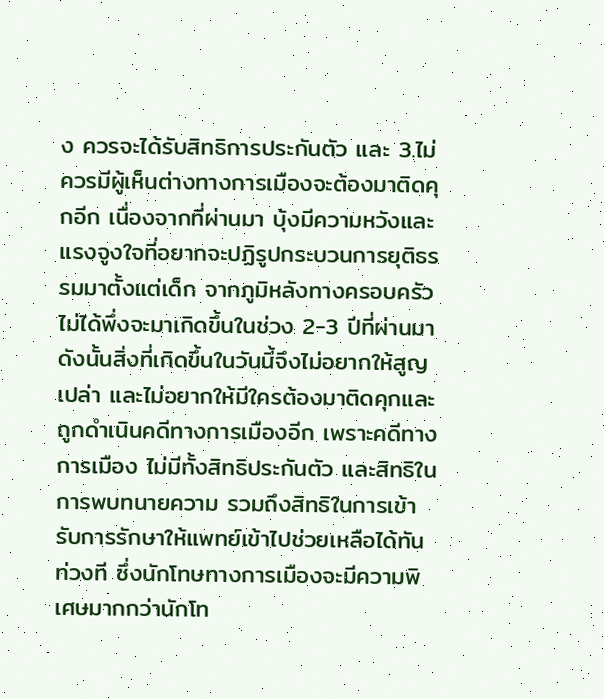ง ควรจะได้รับสิทธิการประกันตัว และ 3.ไม่ควรมีผู้เห็นต่างทางการเมืองจะต้องมาติดคุกอีก เนื่องจากที่ผ่านมา บุ้งมีความหวังและแรงจูงใจที่อยากจะปฏิรูปกระบวนการยุติธรรมมาตั้งแต่เด็ก จากภูมิหลังทางครอบครัว ไม่ได้พึ่งจะมาเกิดขึ้นในช่วง 2-3 ปีที่ผ่านมา
ดังนั้นสิ่งที่เกิดขึ้นในวันนี้จึงไม่อยากให้สูญเปล่า และไม่อยากให้มีใครต้องมาติดคุกและถูกดำเนินคดีทางการเมืองอีก เพราะคดีทางการเมือง ไม่มีทั้งสิทธิประกันตัว และสิทธิในการพบทนายความ รวมถึงสิทธิในการเข้ารับการรักษาให้แพทย์เข้าไปช่วยเหลือได้ทันท่วงที ซึ่งนักโทษทางการเมืองจะมีความพิเศษมากกว่านักโท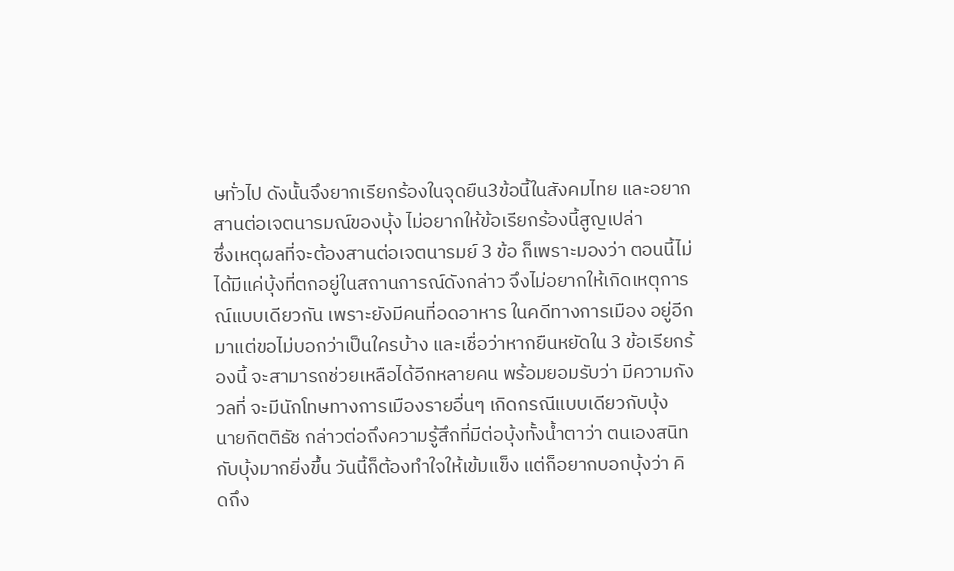ษทั่วไป ดังนั้นจึงยากเรียกร้องในจุดยืน3ข้อนี้ในสังคมไทย และอยากสานต่อเจตนารมณ์ของบุ้ง ไม่อยากให้ข้อเรียกร้องนี้สูญเปล่า
ซึ่งเหตุผลที่จะต้องสานต่อเจตนารมย์ 3 ข้อ ก็เพราะมองว่า ตอนนี้ไม่ได้มีแค่บุ้งที่ตกอยู่ในสถานการณ์ดังกล่าว จึงไม่อยากให้เกิดเหตุการณ์แบบเดียวกัน เพราะยังมีคนที่อดอาหาร ในคดีทางการเมือง อยู่อีกมาแต่ขอไม่บอกว่าเป็นใครบ้าง และเชื่อว่าหากยืนหยัดใน 3 ข้อเรียกร้องนี้ จะสามารถช่วยเหลือได้อีกหลายคน พร้อมยอมรับว่า มีความกังวลที่ จะมีนักโทษทางการเมืองรายอื่นๆ เกิดกรณีแบบเดียวกับบุ้ง
นายกิตติธัช กล่าวต่อถึงความรู้สึกที่มีต่อบุ้งทั้งน้ำตาว่า ตนเองสนิทกับบุ้งมากยิ่งขึ้น วันนี้ก็ต้องทำใจให้เข้มแข็ง แต่ก็อยากบอกบุ้งว่า คิดถึง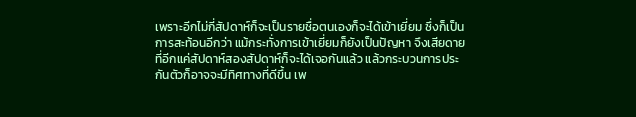เพราะอีกไม่กี่สัปดาห์ก็จะเป็นรายชื่อตนเองก็จะได้เข้าเยี่ยม ซึ่งก็เป็นการสะท้อนอีกว่า แม้กระทั่งการเข้าเยี่ยมก็ยังเป็นปัญหา จึงเสียดายที่อีกแค่สัปดาห์สองสัปดาห์ก็จะได้เจอกันแล้ว แล้วกระบวนการประกันตัวก็อาจจะมีทิศทางที่ดีขึ้น เพ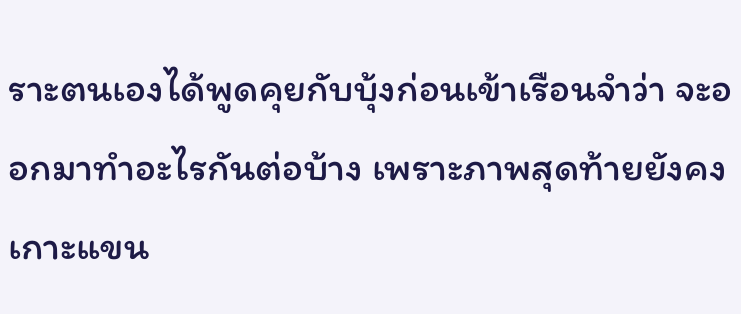ราะตนเองได้พูดคุยกับบุ้งก่อนเข้าเรือนจำว่า จะออกมาทำอะไรกันต่อบ้าง เพราะภาพสุดท้ายยังคงเกาะแขน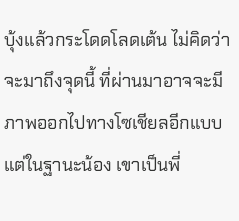บุ้งแล้วกระโดดโลดเต้น ไม่คิดว่าจะมาถึงจุดนี้ ที่ผ่านมาอาจจะมีภาพออกไปทางโซเชียลอีกแบบ แต่ในฐานะน้อง เขาเป็นพี่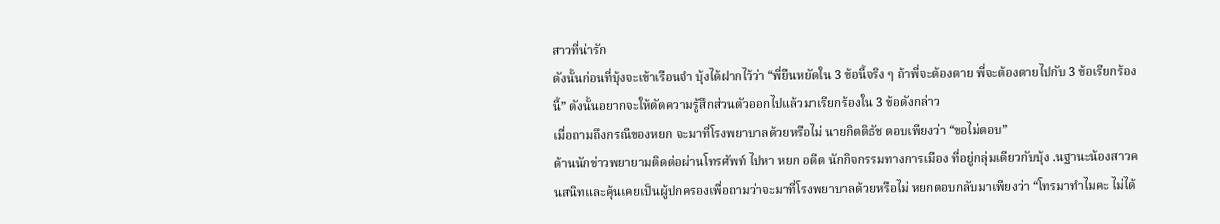สาวที่น่ารัก
ดังนั้นก่อนที่บุ้งจะเข้าเรือนจำ บุ้งได้ฝากไว้ว่า “พี่ยืนหยัดใน 3 ข้อนี้จริง ๆ ถ้าพี่จะต้องตาย พี่จะต้องตายไปกับ 3 ข้อเรียกร้องนี้” ดังนั้นอยากจะให้ตัดความรู้สึกส่วนตัวออกไปแล้วมาเรียกร้องใน 3 ข้อดังกล่าว
เมื่อถามถึงกรณีของหยก จะมาที่โรงพยาบาลด้วยหรือไม่ นายกิตติธัช ตอบเพียงว่า “ขอไม่ตอบ”
ด้านนักข่าวพยายามติดต่อผ่านโทรศัพท์ ไปหา หยก อดีต นักกิจกรรมทางการเมือง ที่อยู่กลุ่มเดียวกับบุ้ง .นฐานะน้องสาวคนสนิทและคุ้นเคยเป็นผู้ปกครองเพื่อถามว่าจะมาที่โรงพยาบาลด้วยหรือไม่ หยกตอบกลับมาเพียงว่า “โทรมาทำไมคะ ไม่ได้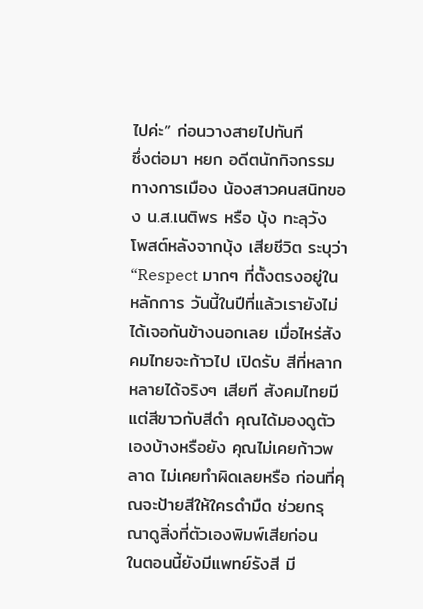ไปค่ะ” ก่อนวางสายไปทันที
ซึ่งต่อมา หยก อดีตนักกิจกรรมทางการเมือง น้องสาวคนสนิทของ น.ส.เนติพร หรือ บุ้ง ทะลุวัง โพสต์หลังจากบุ้ง เสียชีวิต ระบุว่า “Respect มากๆ ที่ตั้งตรงอยู่ในหลักการ วันนี้ในปีที่แล้วเรายังไม่ได้เจอกันข้างนอกเลย เมื่อไหร่สังคมไทยจะก้าวไป เปิดรับ สีที่หลากหลายได้จริงๆ เสียที สังคมไทยมีแต่สีขาวกับสีดำ คุณได้มองดูตัวเองบ้างหรือยัง คุณไม่เคยก้าวพลาด ไม่เคยทำผิดเลยหรือ ก่อนที่คุณจะป้ายสีให้ใครดำมืด ช่วยกรุณาดูสิ่งที่ตัวเองพิมพ์เสียก่อน
ในตอนนี้ยังมีแพทย์รังสี มี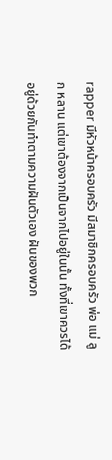rapper มีหัวหน้าครอบครัว มีสมาชิกครอบครัว พ่อ แม่ ลูก หลาน แต่เขาต้องจากเป็นจากไปอยู่ในนั้น ทั้งที่เขาควรได้อยู่ด้วยกันทำตามความฝันตัวเอง ฝันของพวก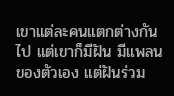เขาแต่ละคนแตกต่างกันไป แต่เขาก็มีฝัน มีแพลน ของตัวเอง แต่ฝันร่วม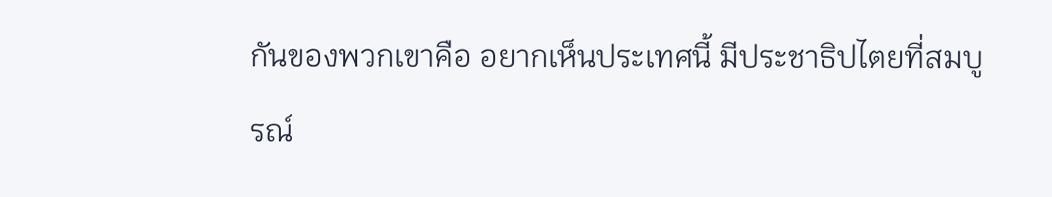กันของพวกเขาคือ อยากเห็นประเทศนี้ มีประชาธิปไตยที่สมบูรณ์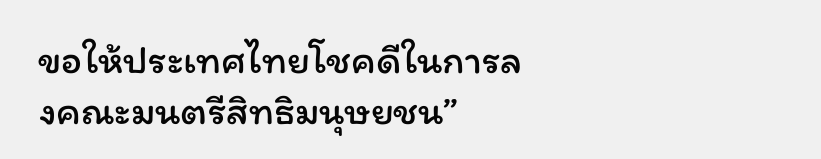ขอให้ประเทศไทยโชคดีในการลงคณะมนตรีสิทธิมนุษยชน”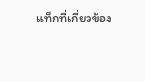แท็กที่เกี่ยวข้อง